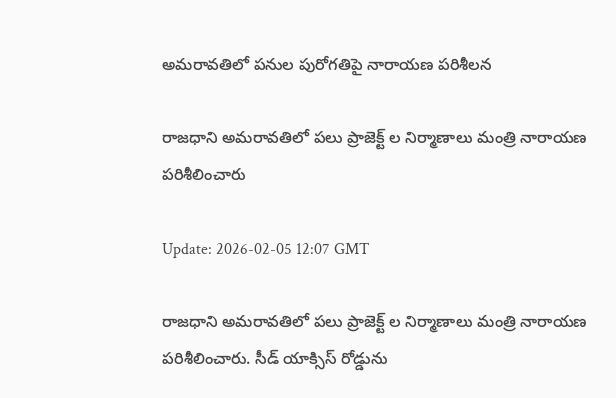అమరావతిలో పనుల పురోగతిపై నారాయణ పరిశీలన

రాజ‌ధాని అమరావతిలో ప‌లు ప్రాజెక్ట్ ల నిర్మాణాలు మంత్రి నారాయ‌ణ‌ ప‌రిశీలించారు

Update: 2026-02-05 12:07 GMT

రాజ‌ధాని అమరావతిలో ప‌లు ప్రాజెక్ట్ ల నిర్మాణాలు మంత్రి నారాయ‌ణ‌ ప‌రిశీలించారు. సీడ్ యాక్సిస్ రోడ్డును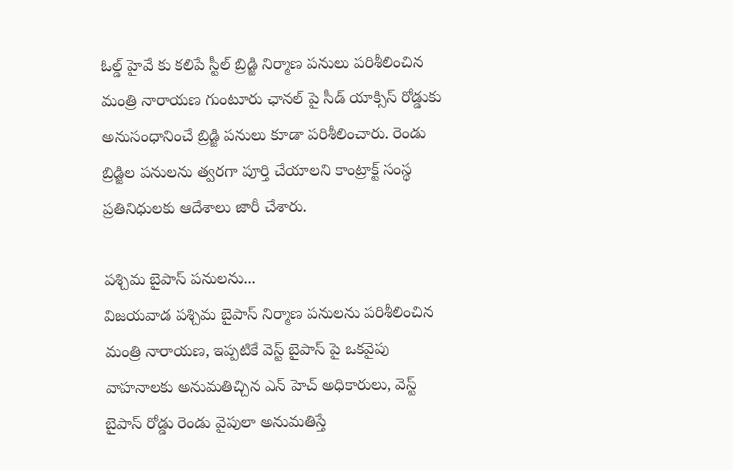ఓల్డ్ హైవే కు క‌లిపే స్టీల్ బ్రిడ్జి నిర్మాణ ప‌నులు ప‌రిశీలించిన మంత్రి నారాయణ గుంటూరు ఛాన‌ల్ పై సీడ్ యాక్సిస్ రోడ్డుకు అనుసంధానించే బ్రిడ్జి ప‌నులు కూడా పరిశీలించారు. రెండు బ్రిడ్జిల పనులను త్వ‌ర‌గా పూర్తి చేయాల‌ని కాంట్రాక్ట్ సంస్థ ప్రతినిధుల‌కు ఆదేశాలు జారీ చేశారు.

పశ్చిమ బైపాస్ పనులను...
విజ‌య‌వాడ ప‌శ్చిమ బైపాస్ నిర్మాణ ప‌నుల‌ను ప‌రిశీలించిన మంత్రి నారాయణ, ఇప్ప‌టికే వెస్ట్ బైపాస్ పై ఒక‌వైపు వాహ‌నాల‌కు అనుమ‌తిచ్చిన ఎన్ హెచ్ అధికారులు, వెస్ట్ బైపాస్ రోడ్డు రెండు వైపులా అనుమ‌తిస్తే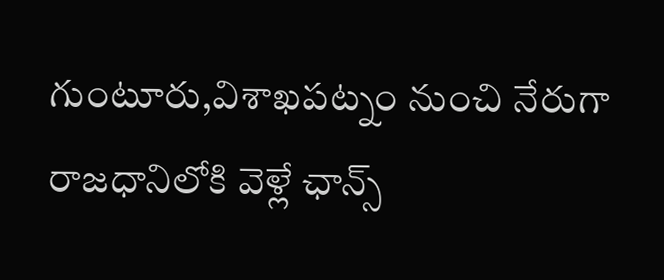గుంటూరు,విశాఖ‌ప‌ట్నం నుంచి నేరుగా రాజ‌ధానిలోకి వెళ్లే ఛాన్స్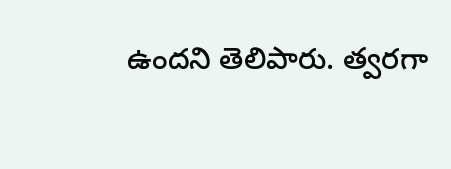ఉందని తెలిపారు. త్వరగా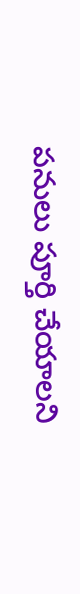పనులు పూర్తి చేయాలని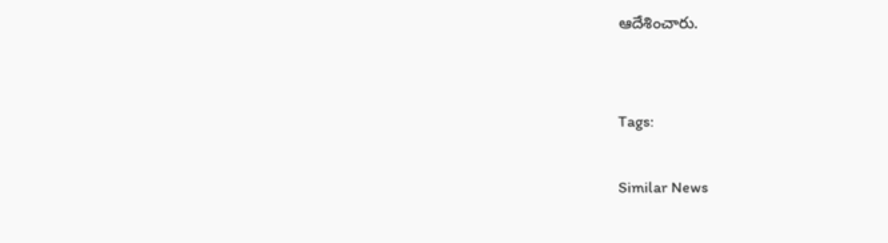ఆదేశించారు.


Tags:

Similar News